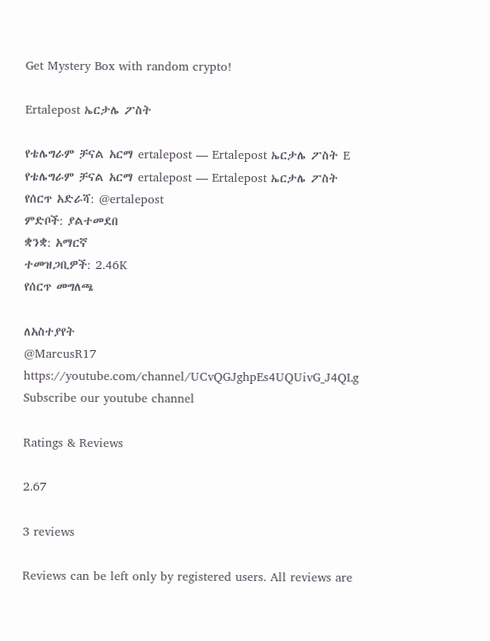Get Mystery Box with random crypto!

Ertalepost ኤርታሌ ፖስት

የቴሌግራም ቻናል አርማ ertalepost — Ertalepost ኤርታሌ ፖስት E
የቴሌግራም ቻናል አርማ ertalepost — Ertalepost ኤርታሌ ፖስት
የሰርጥ አድራሻ: @ertalepost
ምድቦች: ያልተመደበ
ቋንቋ: አማርኛ
ተመዝጋቢዎች: 2.46K
የሰርጥ መግለጫ

ለአስተያየት
@MarcusR17
https://youtube.com/channel/UCvQGJghpEs4UQUivG_J4QLg
Subscribe our youtube channel

Ratings & Reviews

2.67

3 reviews

Reviews can be left only by registered users. All reviews are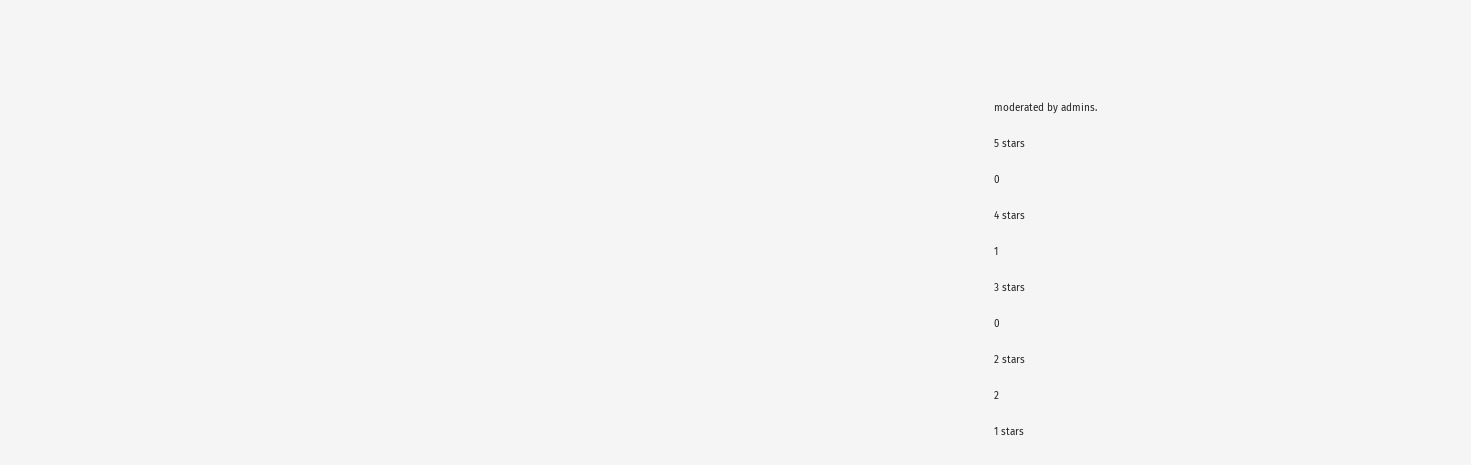moderated by admins.

5 stars

0

4 stars

1

3 stars

0

2 stars

2

1 stars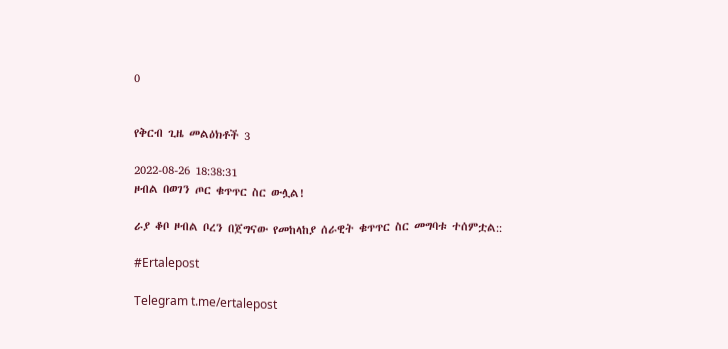0


የቅርብ ጊዜ መልዕክቶች 3

2022-08-26 18:38:31
ዞብል በወገን ጦር ቁጥጥር ስር ውሏል!

ራያ ቆቦ ዞብል ቦረን በጀግናው የመከላከያ ሰራዊት ቁጥጥር ስር መግባቱ ተሰምቷል::

#Ertalepost

Telegram t.me/ertalepost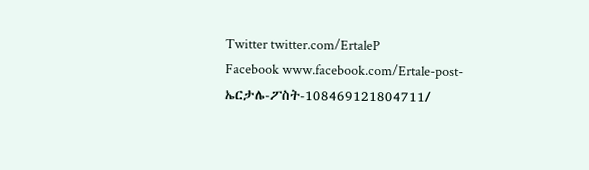Twitter twitter.com/ErtaleP
Facebook www.facebook.com/Ertale-post-ኤርታሌ-ፖስት-108469121804711/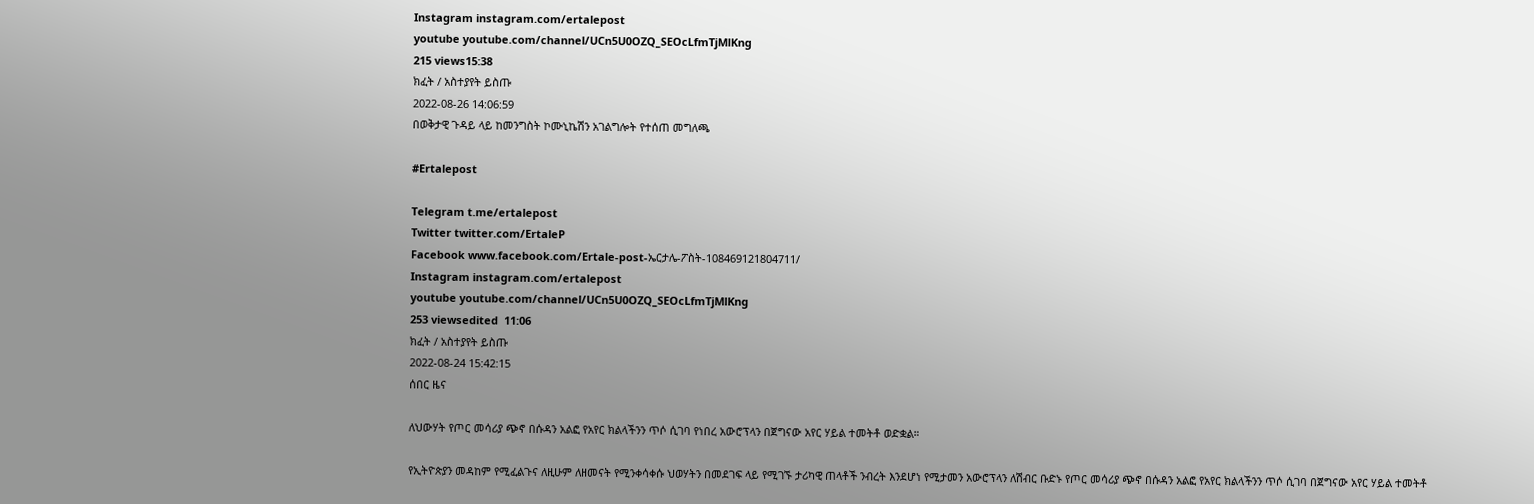Instagram instagram.com/ertalepost
youtube youtube.com/channel/UCn5U0OZQ_SEOcLfmTjMlKng
215 views15:38
ክፈት / አስተያየት ይስጡ
2022-08-26 14:06:59
በወቅታዊ ጉዳይ ላይ ከመንግስት ኮሙኒኬሽን አገልግሎት የተሰጠ መግለጫ

#Ertalepost

Telegram t.me/ertalepost
Twitter twitter.com/ErtaleP
Facebook www.facebook.com/Ertale-post-ኤርታሌ-ፖስት-108469121804711/
Instagram instagram.com/ertalepost
youtube youtube.com/channel/UCn5U0OZQ_SEOcLfmTjMlKng
253 viewsedited  11:06
ክፈት / አስተያየት ይስጡ
2022-08-24 15:42:15
ሰበር ዜና

ለህውሃት የጦር መሳሪያ ጭኖ በሱዳን አልፎ የአየር ክልላችንን ጥሶ ሲገባ የነበረ አውሮፕላን በጀግናው አየር ሃይል ተመትቶ ወድቋል።

የኢትዮጵያን መዳከም የሚፈልጉና ለዚሁም ለዘመናት የሚንቀሳቀሱ ህወሃትን በመደገፍ ላይ የሚገኙ ታሪካዊ ጠላቶች ንብረት እንደሆነ የሚታመን አውሮፕላን ለሽብር ቡድኑ የጦር መሳሪያ ጭኖ በሱዳን አልፎ የአየር ክልላችንን ጥሶ ሲገባ በጀግናው አየር ሃይል ተመትቶ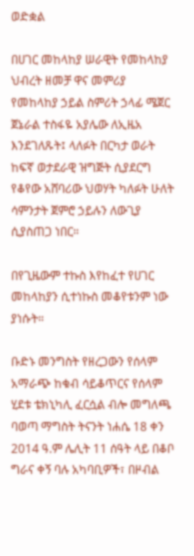ወድቋል

በሀገር መከላከያ ሠራዊት የመከላከያ ህብረት ዘመቻ ዋና መምሪያ የመከላከያ ኃይል ስምሪት ኃላፊ ሜጀር ጀኔራል ተስፋዬ አያሌው ለኢዜአ እንደገለጹት፤ ላለፉት በርካታ ወራት ከፍኛ ወታደራዊ ዝግጅት ሲያደርግ የቆየው አሸባሪው ህወሃት ካለፉት ሁለት ሳምንታት ጀምሮ ኃይሉን ለውጊያ ሲያስጠጋ ነበር።

በየጊዜውም ተኩስ እየከፈተ የሀገር መከላከያን ሲተነኩስ መቆየቱንም ነው ያነሱት።

ቡድኑ መንግስት የዘረጋውን የሰላም አማራጭ ከቁብ ሳይቆጥርና የሰላም ሂደቱ ቴክኒካሊ ፈርሷል ብሎ መግለጫ ባወጣ ማግስት ትናንት ነሐሴ 18 ቀን 2014 ዓ.ም ሌሊት 11 ሰዓት ላይ በቆቦ ግራና ቀኝ ባሉ አካባቢዎች፣ በዞብል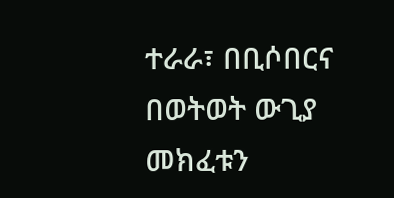ተራራ፣ በቢሶበርና በወትወት ውጊያ መክፈቱን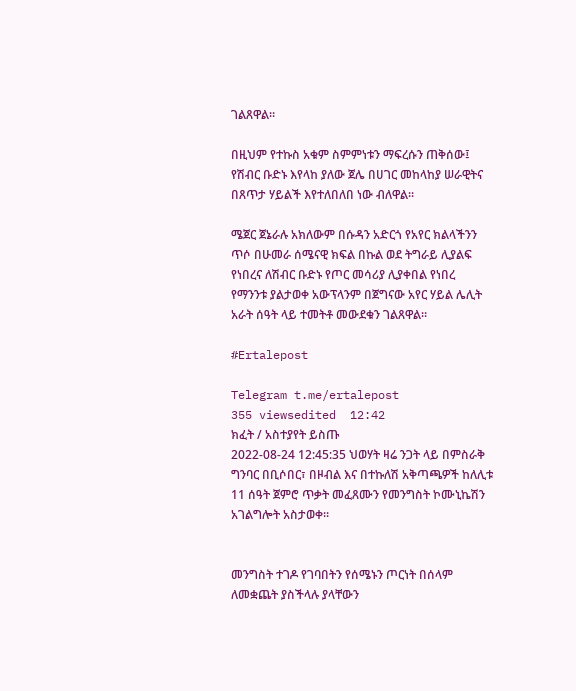ገልጸዋል።

በዚህም የተኩስ አቁም ስምምነቱን ማፍረሱን ጠቅሰው፤ የሽብር ቡድኑ እየላከ ያለው ጀሌ በሀገር መከላከያ ሠራዊትና በጸጥታ ሃይልች እየተለበለበ ነው ብለዋል።

ሜጀር ጀኔራሉ አክለውም በሱዳን አድርጎ የአየር ክልላችንን ጥሶ በሁመራ ሰሜናዊ ክፍል በኩል ወደ ትግራይ ሊያልፍ የነበረና ለሽብር ቡድኑ የጦር መሳሪያ ሊያቀበል የነበረ የማንንቱ ያልታወቀ አውፕላንም በጀግናው አየር ሃይል ሌሊት አራት ሰዓት ላይ ተመትቶ መውደቁን ገልጸዋል።

#Ertalepost

Telegram t.me/ertalepost
355 viewsedited  12:42
ክፈት / አስተያየት ይስጡ
2022-08-24 12:45:35 ህወሃት ዛሬ ንጋት ላይ በምስራቅ ግንባር በቢሶበር፣ በዞብል እና በተኩለሽ አቅጣጫዎች ከለሊቱ 11 ሰዓት ጀምሮ ጥቃት መፈጸሙን የመንግስት ኮሙኒኬሽን አገልግሎት አስታወቀ።


መንግስት ተገዶ የገባበትን የሰሜኑን ጦርነት በሰላም ለመቋጨት ያስችላሉ ያላቸውን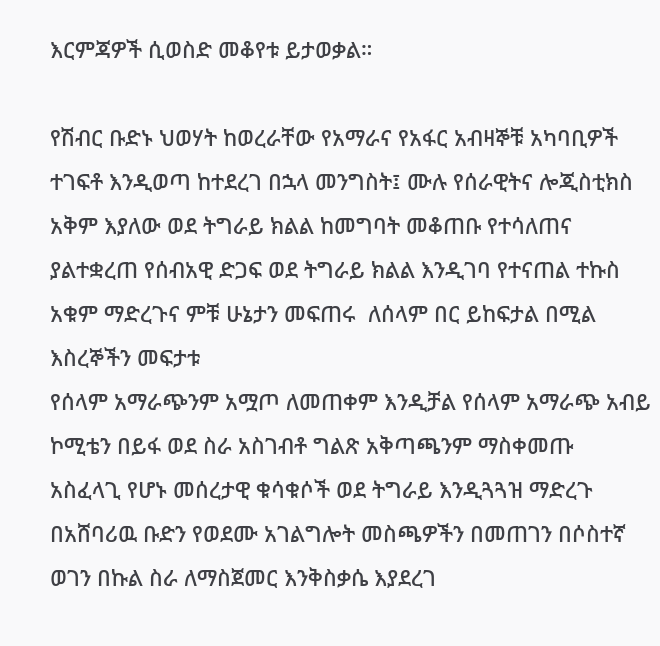እርምጃዎች ሲወስድ መቆየቱ ይታወቃል።

የሽብር ቡድኑ ህወሃት ከወረራቸው የአማራና የአፋር አብዛኞቹ አካባቢዎች ተገፍቶ እንዲወጣ ከተደረገ በኋላ መንግስት፤ ሙሉ የሰራዊትና ሎጂስቲክስ አቅም እያለው ወደ ትግራይ ክልል ከመግባት መቆጠቡ የተሳለጠና ያልተቋረጠ የሰብአዊ ድጋፍ ወደ ትግራይ ክልል እንዲገባ የተናጠል ተኩስ አቁም ማድረጉና ምቹ ሁኔታን መፍጠሩ  ለሰላም በር ይከፍታል በሚል እስረኞችን መፍታቱ
የሰላም አማራጭንም አሟጦ ለመጠቀም እንዲቻል የሰላም አማራጭ አብይ ኮሚቴን በይፋ ወደ ስራ አስገብቶ ግልጽ አቅጣጫንም ማስቀመጡ   አስፈላጊ የሆኑ መሰረታዊ ቁሳቁሶች ወደ ትግራይ እንዲጓጓዝ ማድረጉ በአሸባሪዉ ቡድን የወደሙ አገልግሎት መስጫዎችን በመጠገን በሶስተኛ ወገን በኩል ስራ ለማስጀመር እንቅስቃሴ እያደረገ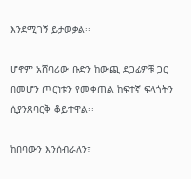እንደሚገኝ ይታወቃል፡፡

ሆኖም አሸባሪው ቡድን ከውጪ ደጋፊዎቹ ጋር በመሆን ጦርነቱን የመቀጠል ከፍተኛ ፍላጎትን ሲያንጸባርቅ ቆይተዋል፡፡

ከበባውን እንሰብራለን፣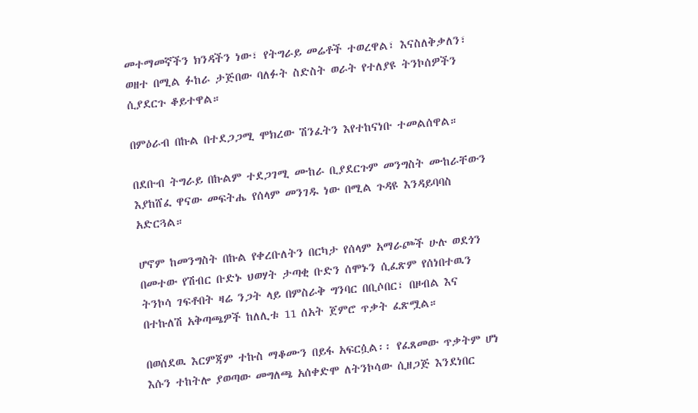መተማመኛችን ክንዳችን ነው፣ የትግራይ መሬቶች ተወረዋል፣ እናስለቅቃለን፣ ወዘተ በሚል ፉከራ ታጅበው ባለፉት ስድስት ወራት የተለያዩ ትንኮሰዎችን ሲያደርጉ ቆይተዋል።

በምዕራብ በኩል በተደጋጋሚ ሞክረው ሽንፈትን እየተከናነቡ ተመልሰዋል።

በደቡብ ትግራይ በኩልም ተደጋገሚ ሙከራ ቢያደርጉም መንግስት ሙከራቸውን እያከሸፈ ዋናው መፍትሔ የሰላም መንገዱ ነው በሚል ጉዳዩ እንዳይባባስ አድርጓል።

ሆኖም ከመንግስት በኩል የቀረቡለትን በርካታ የሰላም አማራጮች ሁሉ ወደጎን በመተው የሽብር ቡድኑ ህወሃት ታጣቂ ቡድን ሰሞኑን ሲፈጽም የሰነበተዉን ትንኮሳ ገፍቶበት ዛሬ ንጋት ላይ በምስራቅ ግንባር በቢሶበር፣ በዞብል እና በተኩለሽ አቅጣጫዎች ከለሊቱ 11 ሰአት ጀምሮ ጥቃት ፈጽሟል።

በወሰደዉ እርምጃም ተኩስ ማቆሙን በይፋ አፍርሷል፡፡ የፈጸመው ጥቃትም ሆነ እሱን ተከትሎ ያወጣው መግለጫ አሰቀድሞ ለትንኮሳው ሲዘጋጅ እንደነበር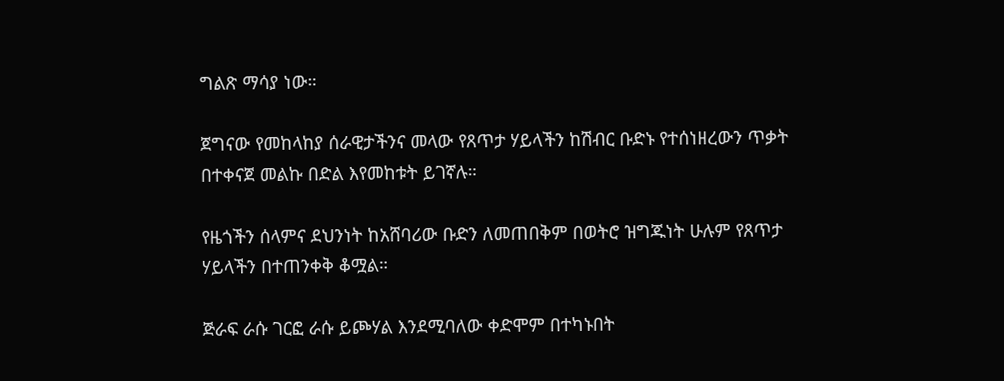ግልጽ ማሳያ ነው።

ጀግናው የመከላከያ ሰራዊታችንና መላው የጸጥታ ሃይላችን ከሽብር ቡድኑ የተሰነዘረውን ጥቃት በተቀናጀ መልኩ በድል እየመከቱት ይገኛሉ።

የዜጎችን ሰላምና ደህንነት ከአሸባሪው ቡድን ለመጠበቅም በወትሮ ዝግጁነት ሁሉም የጸጥታ ሃይላችን በተጠንቀቅ ቆሟል።

ጅራፍ ራሱ ገርፎ ራሱ ይጮሃል እንደሚባለው ቀድሞም በተካኑበት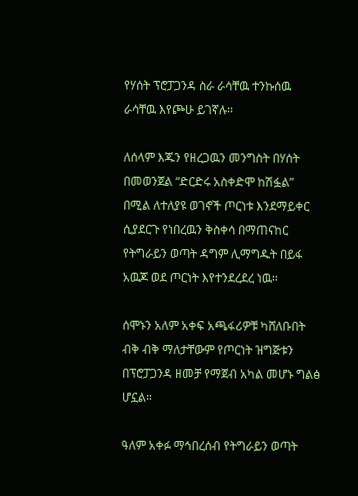የሃሰት ፕሮፓጋንዳ ስራ ራሳቸዉ ተንኩሰዉ ራሳቸዉ እየጮሁ ይገኛሉ፡፡

ለሰላም እጁን የዘረጋዉን መንግስት በሃሰት በመወንጀል “ድርድሩ አስቀድሞ ከሽፏል” በሚል ለተለያዩ ወገኖች ጦርነቱ እንደማይቀር ሲያደርጉ የነበረዉን ቅስቀሳ በማጠናከር የትግራይን ወጣት ዳግም ሊማግዱት በይፋ አዉጆ ወደ ጦርነት እየተንደረደረ ነዉ፡፡

ሰሞኑን አለም አቀፍ አጫፋሪዎቹ ካሸለቡበት ብቅ ብቅ ማለታቸውም የጦርነት ዝግጅቱን በፕሮፓጋንዳ ዘመቻ የማጀብ አካል መሆኑ ግልፅ ሆኗል።

ዓለም አቀፉ ማኅበረሰብ የትግራይን ወጣት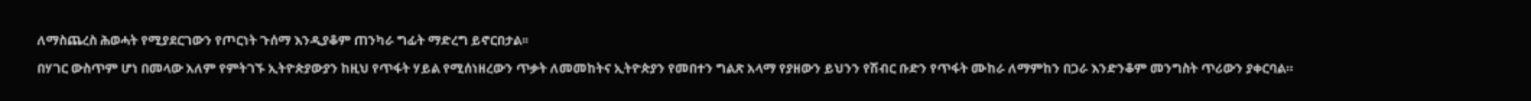ለማስጨረስ ሕወሓት የሚያደርገውን የጦርነት ጉሰማ እንዲያቆም ጠንካራ ግፊት ማድረግ ይኖርበታል፡፡

በሃገር ውስጥም ሆነ በመላው አለም የምትገኙ ኢትዮጵያውያን ከዚህ የጥፋት ሃይል የሚሰነዘረውን ጥቃት ለመመከትና ኢትዮጵያን የመበተን ግልጽ አላማ የያዘውን ይህንን የሽብር ቡድን የጥፋት ሙከራ ለማምከን በጋራ እንድንቆም መንግስት ጥሪውን ያቀርባል።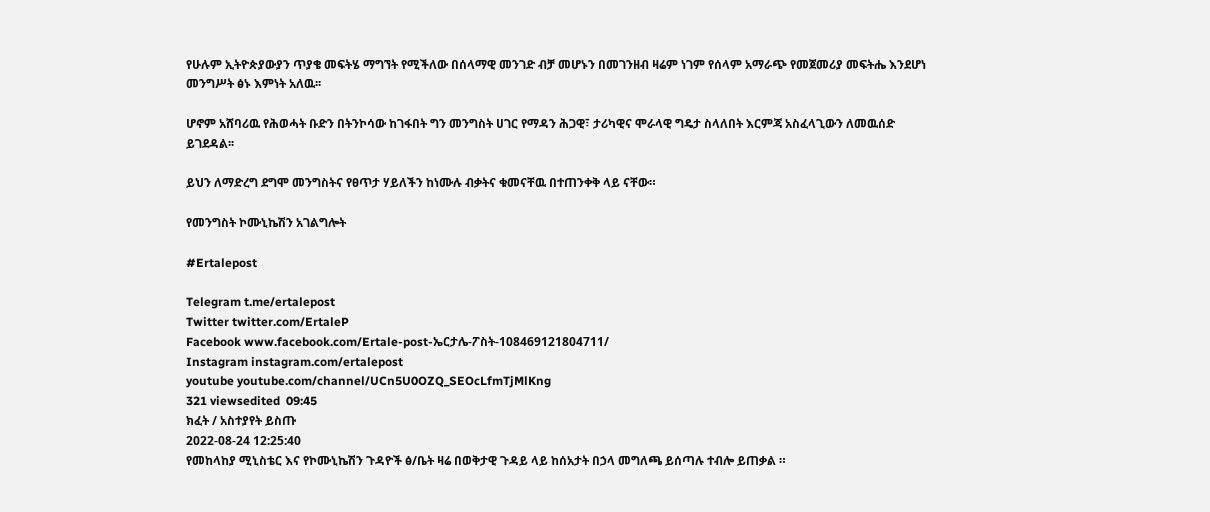የሁሉም ኢትዮጵያውያን ጥያቄ መፍትሄ ማግኘት የሚችለው በሰላማዊ መንገድ ብቻ መሆኑን በመገንዘብ ዛሬም ነገም የሰላም አማራጭ የመጀመሪያ መፍትሔ እንደሆነ መንግሥት ፅኑ እምነት አለዉ፡፡

ሆኖም አሸባሪዉ የሕወሓት ቡድን በትንኮሳው ከገፋበት ግን መንግስት ሀገር የማዳን ሕጋዊ፣ ታሪካዊና ሞራላዊ ግዴታ ስላለበት እርምጃ አስፈላጊውን ለመዉሰድ ይገደዳል፡፡

ይህን ለማድረግ ደግሞ መንግስትና የፀጥታ ሃይለችን ከነሙሉ ብቃትና ቁመናቸዉ በተጠንቀቅ ላይ ናቸው።

የመንግስት ኮሙኒኬሽን አገልግሎት

#Ertalepost

Telegram t.me/ertalepost
Twitter twitter.com/ErtaleP
Facebook www.facebook.com/Ertale-post-ኤርታሌ-ፖስት-108469121804711/
Instagram instagram.com/ertalepost
youtube youtube.com/channel/UCn5U0OZQ_SEOcLfmTjMlKng
321 viewsedited  09:45
ክፈት / አስተያየት ይስጡ
2022-08-24 12:25:40
የመከላከያ ሚኒስቴር እና የኮሙኒኬሽን ጉዳዮች ፅ/ቤት ዛሬ በወቅታዊ ጉዳይ ላይ ከሰአታት በኃላ መግለጫ ይሰጣሉ ተብሎ ይጠቃል ።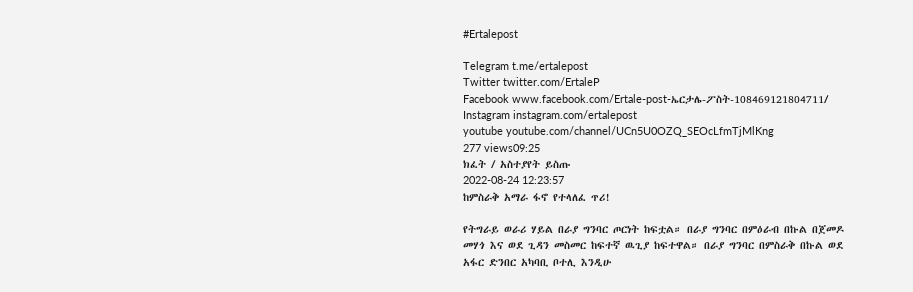#Ertalepost

Telegram t.me/ertalepost
Twitter twitter.com/ErtaleP
Facebook www.facebook.com/Ertale-post-ኤርታሌ-ፖስት-108469121804711/
Instagram instagram.com/ertalepost
youtube youtube.com/channel/UCn5U0OZQ_SEOcLfmTjMlKng
277 views09:25
ክፈት / አስተያየት ይስጡ
2022-08-24 12:23:57
ከምስራቅ አማራ ፋኖ የተላለፈ ጥሪ!

የትግራይ ወራሪ ሃይል በራያ ግንባር ጦርነት ከፍቷል። በራያ ግንባር በምዕራብ በኩል በጀመዶ መሃጎ እና ወደ ጊዳን መስመር ከፍተኛ ዉጊያ ከፍተዋል። በራያ ግንባር በምስራቅ በኩል ወደ አፋር ድንበር አካባቢ ቦተሊ እንዲሁ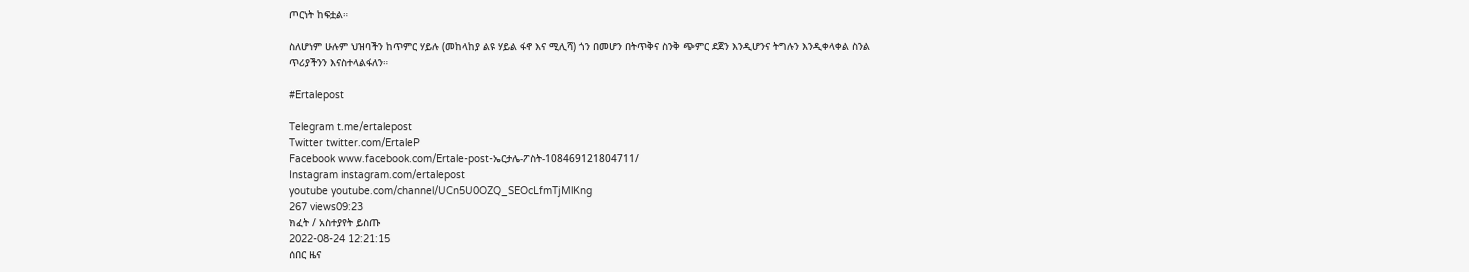ጦርነት ከፍቷል።

ስለሆነም ሁሉም ህዝባችን ከጥምር ሃይሉ (መከላከያ ልዩ ሃይል ፋኖ እና ሚሊሻ) ጎን በመሆን በትጥቅና ስንቅ ጭምር ደጀን እንዲሆንና ትግሉን እንዲቀላቀል ስንል ጥሪያችንን እናስተላልፋለን።

#Ertalepost

Telegram t.me/ertalepost
Twitter twitter.com/ErtaleP
Facebook www.facebook.com/Ertale-post-ኤርታሌ-ፖስት-108469121804711/
Instagram instagram.com/ertalepost
youtube youtube.com/channel/UCn5U0OZQ_SEOcLfmTjMlKng
267 views09:23
ክፈት / አስተያየት ይስጡ
2022-08-24 12:21:15
ሰበር ዜና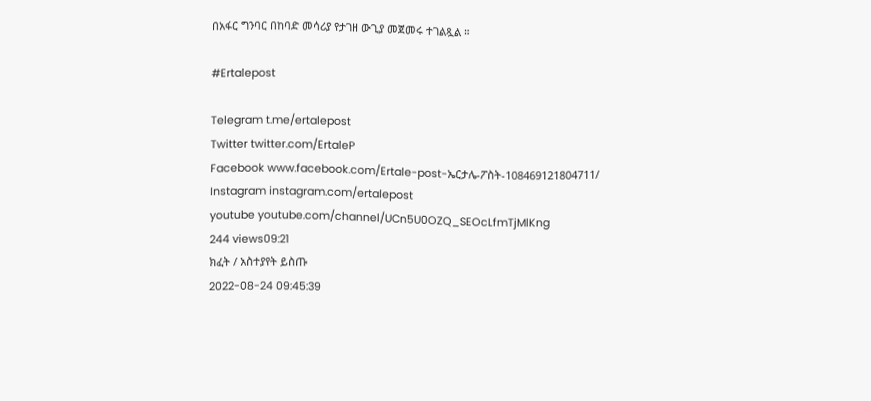በአፋር ግንባር በከባድ መሳሪያ የታገዘ ውጊያ መጀመሩ ተገልጿል ።

#Ertalepost

Telegram t.me/ertalepost
Twitter twitter.com/ErtaleP
Facebook www.facebook.com/Ertale-post-ኤርታሌ-ፖስት-108469121804711/
Instagram instagram.com/ertalepost
youtube youtube.com/channel/UCn5U0OZQ_SEOcLfmTjMlKng
244 views09:21
ክፈት / አስተያየት ይስጡ
2022-08-24 09:45:39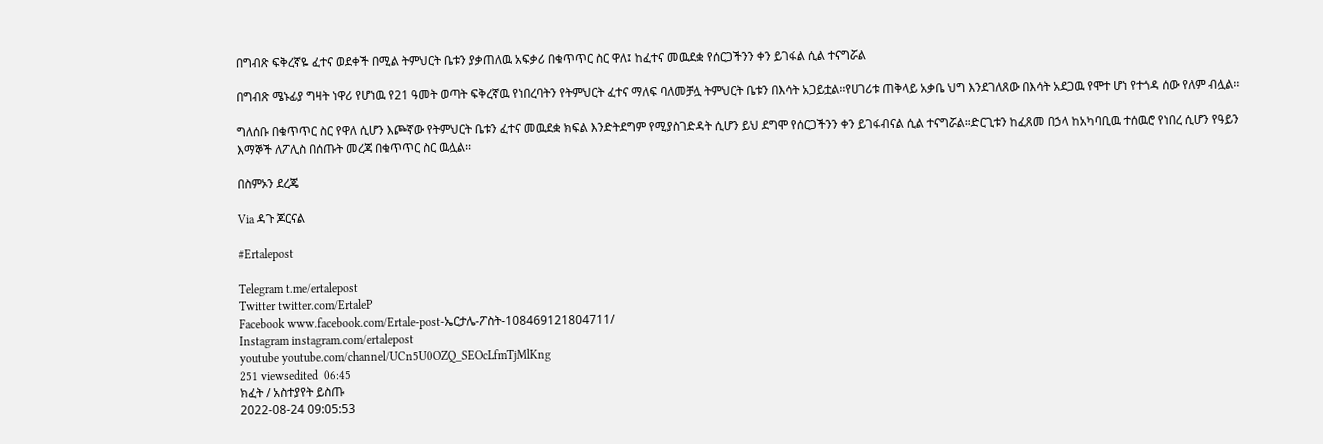በግብጽ ፍቅረኛዬ ፈተና ወደቀች በሚል ትምህርት ቤቱን ያቃጠለዉ አፍቃሪ በቁጥጥር ስር ዋለ፤ ከፈተና መዉደቋ የሰርጋችንን ቀን ይገፋል ሲል ተናግሯል

በግብጽ ሜኑፊያ ግዛት ነዋሪ የሆነዉ የ21 ዓመት ወጣት ፍቅረኛዉ የነበረባትን የትምህርት ፈተና ማለፍ ባለመቻሏ ትምህርት ቤቱን በእሳት አጋይቷል፡፡የሀገሪቱ ጠቅላይ አቃቤ ህግ እንደገለጸው በእሳት አደጋዉ የሞተ ሆነ የተጎዳ ሰው የለም ብሏል፡፡

ግለሰቡ በቁጥጥር ስር የዋለ ሲሆን እጮኛው የትምህርት ቤቱን ፈተና መዉደቋ ክፍል እንድትደግም የሚያስገድዳት ሲሆን ይህ ደግሞ የሰርጋችንን ቀን ይገፋብናል ሲል ተናግሯል።ድርጊቱን ከፈጸመ በኃላ ከአካባቢዉ ተሰዉሮ የነበረ ሲሆን የዓይን እማኞች ለፖሊስ በሰጡት መረጃ በቁጥጥር ስር ዉሏል፡፡

በስምኦን ደረጄ

Via ዳጉ ጆርናል

#Ertalepost

Telegram t.me/ertalepost
Twitter twitter.com/ErtaleP
Facebook www.facebook.com/Ertale-post-ኤርታሌ-ፖስት-108469121804711/
Instagram instagram.com/ertalepost
youtube youtube.com/channel/UCn5U0OZQ_SEOcLfmTjMlKng
251 viewsedited  06:45
ክፈት / አስተያየት ይስጡ
2022-08-24 09:05:53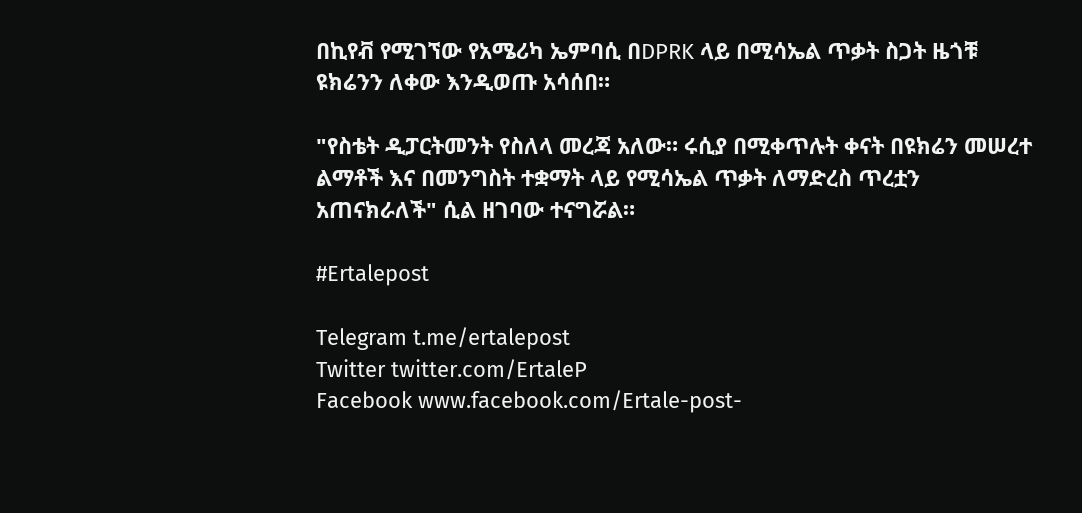በኪየቭ የሚገኘው የአሜሪካ ኤምባሲ በDPRK ላይ በሚሳኤል ጥቃት ስጋት ዜጎቹ ዩክሬንን ለቀው እንዲወጡ አሳሰበ።

"የስቴት ዲፓርትመንት የስለላ መረጃ አለው። ሩሲያ በሚቀጥሉት ቀናት በዩክሬን መሠረተ ልማቶች እና በመንግስት ተቋማት ላይ የሚሳኤል ጥቃት ለማድረስ ጥረቷን አጠናክራለች" ሲል ዘገባው ተናግሯል።

#Ertalepost

Telegram t.me/ertalepost
Twitter twitter.com/ErtaleP
Facebook www.facebook.com/Ertale-post-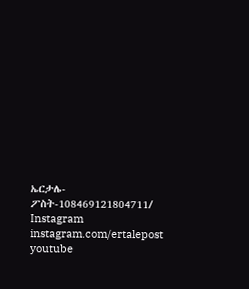ኤርታሌ-ፖስት-108469121804711/
Instagram instagram.com/ertalepost
youtube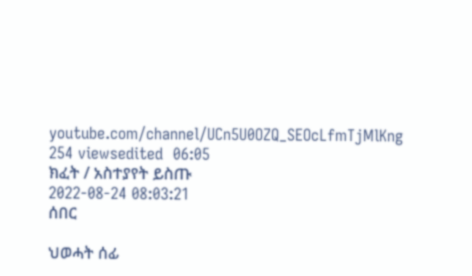youtube.com/channel/UCn5U0OZQ_SEOcLfmTjMlKng
254 viewsedited  06:05
ክፈት / አስተያየት ይስጡ
2022-08-24 08:03:21
ሰበር

ህወሓት ሰፊ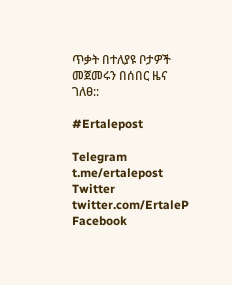ጥቃት በተለያዩ ቦታዎች መጀመሩን በሰበር ዜና ገለፀ::

#Ertalepost

Telegram t.me/ertalepost
Twitter twitter.com/ErtaleP
Facebook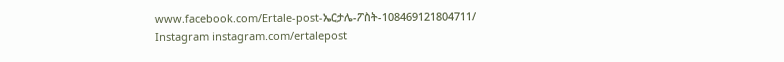www.facebook.com/Ertale-post-ኤርታሌ-ፖስት-108469121804711/
Instagram instagram.com/ertalepost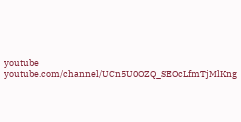youtube youtube.com/channel/UCn5U0OZQ_SEOcLfmTjMlKng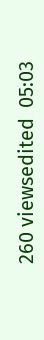260 viewsedited  05:03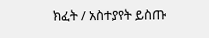ክፈት / አስተያየት ይስጡ